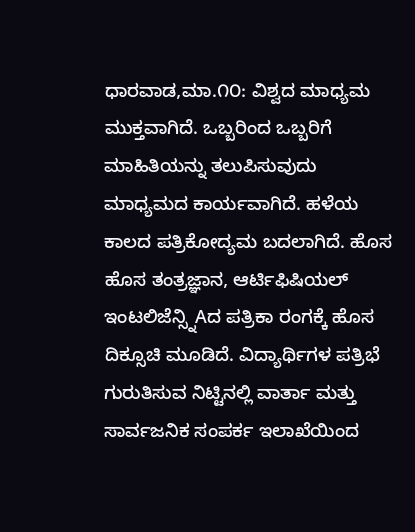ಧಾರವಾಡ,ಮಾ.೧೦: ವಿಶ್ವದ ಮಾಧ್ಯಮ ಮುಕ್ತವಾಗಿದೆ. ಒಬ್ಬರಿಂದ ಒಬ್ಬರಿಗೆ ಮಾಹಿತಿಯನ್ನು ತಲುಪಿಸುವುದು ಮಾಧ್ಯಮದ ಕಾರ್ಯವಾಗಿದೆ. ಹಳೆಯ ಕಾಲದ ಪತ್ರಿಕೋದ್ಯಮ ಬದಲಾಗಿದೆ. ಹೊಸ ಹೊಸ ತಂತ್ರಜ್ಞಾನ, ಆರ್ಟಿಫಿಷಿಯಲ್ ಇಂಟಲಿಜೆನ್ಸ್ನಿAದ ಪತ್ರಿಕಾ ರಂಗಕ್ಕೆ ಹೊಸ ದಿಕ್ಸೂಚಿ ಮೂಡಿದೆ. ವಿದ್ಯಾರ್ಥಿಗಳ ಪತ್ರಿಭೆ ಗುರುತಿಸುವ ನಿಟ್ಟಿನಲ್ಲಿ ವಾರ್ತಾ ಮತ್ತು ಸಾರ್ವಜನಿಕ ಸಂಪರ್ಕ ಇಲಾಖೆಯಿಂದ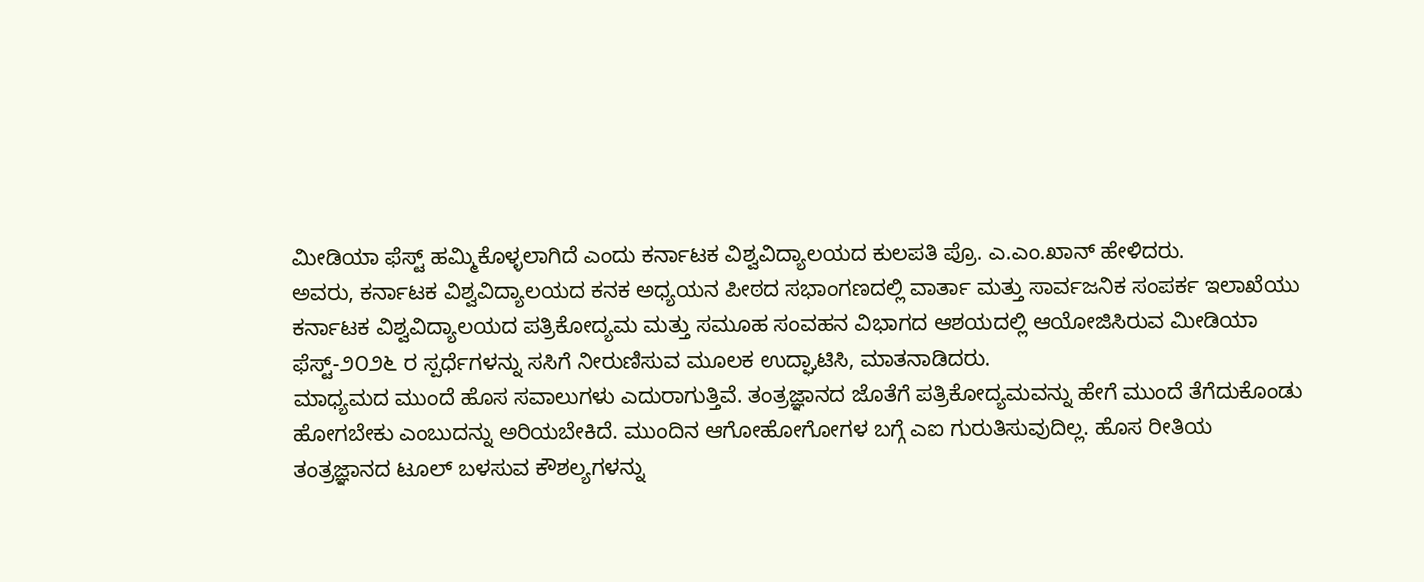ಮೀಡಿಯಾ ಫೆಸ್ಟ್ ಹಮ್ಮಿಕೊಳ್ಳಲಾಗಿದೆ ಎಂದು ಕರ್ನಾಟಕ ವಿಶ್ವವಿದ್ಯಾಲಯದ ಕುಲಪತಿ ಪ್ರೊ. ಎ.ಎಂ.ಖಾನ್ ಹೇಳಿದರು.
ಅವರು, ಕರ್ನಾಟಕ ವಿಶ್ವವಿದ್ಯಾಲಯದ ಕನಕ ಅಧ್ಯಯನ ಪೀಠದ ಸಭಾಂಗಣದಲ್ಲಿ ವಾರ್ತಾ ಮತ್ತು ಸಾರ್ವಜನಿಕ ಸಂಪರ್ಕ ಇಲಾಖೆಯು ಕರ್ನಾಟಕ ವಿಶ್ವವಿದ್ಯಾಲಯದ ಪತ್ರಿಕೋದ್ಯಮ ಮತ್ತು ಸಮೂಹ ಸಂವಹನ ವಿಭಾಗದ ಆಶಯದಲ್ಲಿ ಆಯೋಜಿಸಿರುವ ಮೀಡಿಯಾ ಫೆಸ್ಟ್-೨೦೨೬ ರ ಸ್ಪರ್ಧೆಗಳನ್ನು ಸಸಿಗೆ ನೀರುಣಿಸುವ ಮೂಲಕ ಉದ್ಘಾಟಿಸಿ, ಮಾತನಾಡಿದರು.
ಮಾಧ್ಯಮದ ಮುಂದೆ ಹೊಸ ಸವಾಲುಗಳು ಎದುರಾಗುತ್ತಿವೆ. ತಂತ್ರಜ್ಞಾನದ ಜೊತೆಗೆ ಪತ್ರಿಕೋದ್ಯಮವನ್ನು ಹೇಗೆ ಮುಂದೆ ತೆಗೆದುಕೊಂಡು ಹೋಗಬೇಕು ಎಂಬುದನ್ನು ಅರಿಯಬೇಕಿದೆ. ಮುಂದಿನ ಆಗೋಹೋಗೋಗಳ ಬಗ್ಗೆ ಎಐ ಗುರುತಿಸುವುದಿಲ್ಲ. ಹೊಸ ರೀತಿಯ ತಂತ್ರಜ್ಞಾನದ ಟೂಲ್ ಬಳಸುವ ಕೌಶಲ್ಯಗಳನ್ನು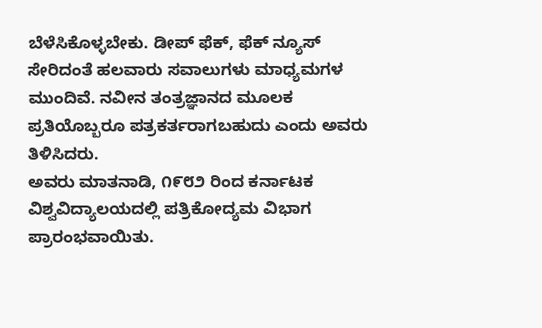ಬೆಳೆಸಿಕೊಳ್ಳಬೇಕು. ಡೀಪ್ ಫೆಕ್, ಫೆಕ್ ನ್ಯೂಸ್ ಸೇರಿದಂತೆ ಹಲವಾರು ಸವಾಲುಗಳು ಮಾಧ್ಯಮಗಳ ಮುಂದಿವೆ. ನವೀನ ತಂತ್ರಜ್ಞಾನದ ಮೂಲಕ ಪ್ರತಿಯೊಬ್ಬರೂ ಪತ್ರಕರ್ತರಾಗಬಹುದು ಎಂದು ಅವರು ತಿಳಿಸಿದರು.
ಅವರು ಮಾತನಾಡಿ, ೧೯೮೨ ರಿಂದ ಕರ್ನಾಟಕ ವಿಶ್ವವಿದ್ಯಾಲಯದಲ್ಲಿ ಪತ್ರಿಕೋದ್ಯಮ ವಿಭಾಗ ಪ್ರಾರಂಭವಾಯಿತು.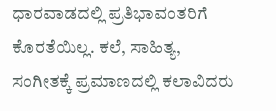ಧಾರವಾಡದಲ್ಲಿ ಪ್ರತಿಭಾವಂತರಿಗೆ ಕೊರತೆಯಿಲ್ಲ. ಕಲೆ, ಸಾಹಿತ್ಯ, ಸಂಗೀತಕ್ಕೆ ಪ್ರಮಾಣದಲ್ಲಿ ಕಲಾವಿದರು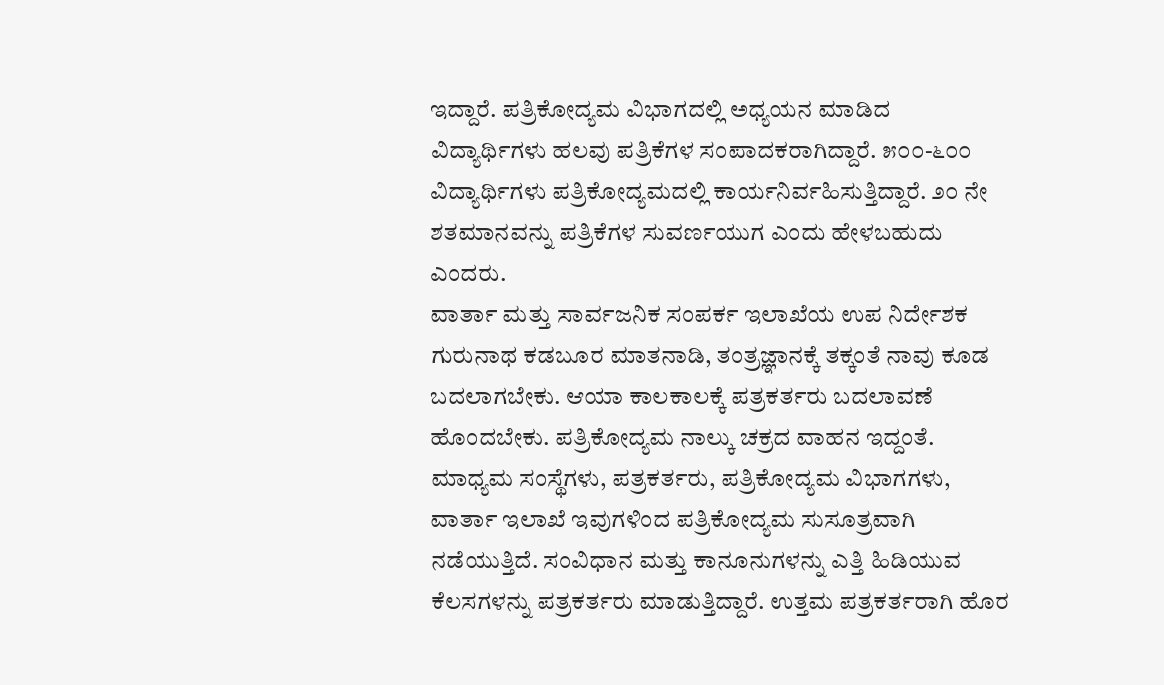ಇದ್ದಾರೆ. ಪತ್ರಿಕೋದ್ಯಮ ವಿಭಾಗದಲ್ಲಿ ಅಧ್ಯಯನ ಮಾಡಿದ ವಿದ್ಯಾರ್ಥಿಗಳು ಹಲವು ಪತ್ರಿಕೆಗಳ ಸಂಪಾದಕರಾಗಿದ್ದಾರೆ. ೫೦೦-೬೦೦ ವಿದ್ಯಾರ್ಥಿಗಳು ಪತ್ರಿಕೋದ್ಯಮದಲ್ಲಿ ಕಾರ್ಯನಿರ್ವಹಿಸುತ್ತಿದ್ದಾರೆ. ೨೦ ನೇ ಶತಮಾನವನ್ನು ಪತ್ರಿಕೆಗಳ ಸುವರ್ಣಯುಗ ಎಂದು ಹೇಳಬಹುದು ಎಂದರು.
ವಾರ್ತಾ ಮತ್ತು ಸಾರ್ವಜನಿಕ ಸಂಪರ್ಕ ಇಲಾಖೆಯ ಉಪ ನಿರ್ದೇಶಕ ಗುರುನಾಥ ಕಡಬೂರ ಮಾತನಾಡಿ, ತಂತ್ರಜ್ಞಾನಕ್ಕೆ ತಕ್ಕಂತೆ ನಾವು ಕೂಡ ಬದಲಾಗಬೇಕು. ಆಯಾ ಕಾಲಕಾಲಕ್ಕೆ ಪತ್ರಕರ್ತರು ಬದಲಾವಣೆ ಹೊಂದಬೇಕು. ಪತ್ರಿಕೋದ್ಯಮ ನಾಲ್ಕು ಚಕ್ರದ ವಾಹನ ಇದ್ದಂತೆ. ಮಾಧ್ಯಮ ಸಂಸ್ಥೆಗಳು, ಪತ್ರಕರ್ತರು, ಪತ್ರಿಕೋದ್ಯಮ ವಿಭಾಗಗಳು, ವಾರ್ತಾ ಇಲಾಖೆ ಇವುಗಳಿಂದ ಪತ್ರಿಕೋದ್ಯಮ ಸುಸೂತ್ರವಾಗಿ ನಡೆಯುತ್ತಿದೆ. ಸಂವಿಧಾನ ಮತ್ತು ಕಾನೂನುಗಳನ್ನು ಎತ್ತಿ ಹಿಡಿಯುವ ಕೆಲಸಗಳನ್ನು ಪತ್ರಕರ್ತರು ಮಾಡುತ್ತಿದ್ದಾರೆ. ಉತ್ತಮ ಪತ್ರಕರ್ತರಾಗಿ ಹೊರ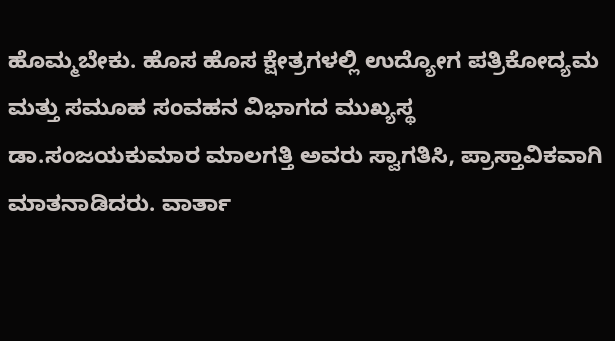ಹೊಮ್ಮಬೇಕು. ಹೊಸ ಹೊಸ ಕ್ಷೇತ್ರಗಳಲ್ಲಿ ಉದ್ಯೋಗ ಪತ್ರಿಕೋದ್ಯಮ ಮತ್ತು ಸಮೂಹ ಸಂವಹನ ವಿಭಾಗದ ಮುಖ್ಯಸ್ಥ ಡಾ.ಸಂಜಯಕುಮಾರ ಮಾಲಗತ್ತಿ ಅವರು ಸ್ವಾಗತಿಸಿ, ಪ್ರಾಸ್ತಾವಿಕವಾಗಿ ಮಾತನಾಡಿದರು. ವಾರ್ತಾ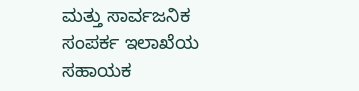ಮತ್ತು ಸಾರ್ವಜನಿಕ ಸಂಪರ್ಕ ಇಲಾಖೆಯ ಸಹಾಯಕ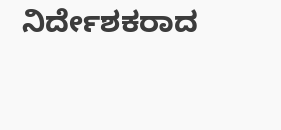ನಿರ್ದೇಶಕರಾದ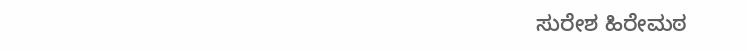ಸುರೇಶ ಹಿರೇಮಠ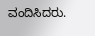ವಂದಿಸಿದರು.